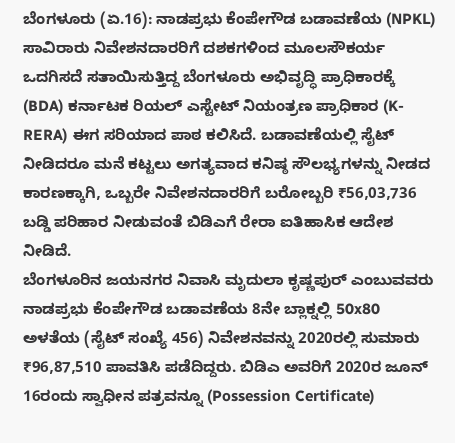ಬೆಂಗಳೂರು (ಏ.16): ನಾಡಪ್ರಭು ಕೆಂಪೇಗೌಡ ಬಡಾವಣೆಯ (NPKL) ಸಾವಿರಾರು ನಿವೇಶನದಾರರಿಗೆ ದಶಕಗಳಿಂದ ಮೂಲಸೌಕರ್ಯ ಒದಗಿಸದೆ ಸತಾಯಿಸುತ್ತಿದ್ದ ಬೆಂಗಳೂರು ಅಭಿವೃದ್ಧಿ ಪ್ರಾಧಿಕಾರಕ್ಕೆ (BDA) ಕರ್ನಾಟಕ ರಿಯಲ್ ಎಸ್ಟೇಟ್ ನಿಯಂತ್ರಣ ಪ್ರಾಧಿಕಾರ (K-RERA) ಈಗ ಸರಿಯಾದ ಪಾಠ ಕಲಿಸಿದೆ. ಬಡಾವಣೆಯಲ್ಲಿ ಸೈಟ್ ನೀಡಿದರೂ ಮನೆ ಕಟ್ಟಲು ಅಗತ್ಯವಾದ ಕನಿಷ್ಠ ಸೌಲಭ್ಯಗಳನ್ನು ನೀಡದ ಕಾರಣಕ್ಕಾಗಿ, ಒಬ್ಬರೇ ನಿವೇಶನದಾರರಿಗೆ ಬರೋಬ್ಬರಿ ₹56,03,736 ಬಡ್ಡಿ ಪರಿಹಾರ ನೀಡುವಂತೆ ಬಿಡಿಎಗೆ ರೇರಾ ಐತಿಹಾಸಿಕ ಆದೇಶ ನೀಡಿದೆ.
ಬೆಂಗಳೂರಿನ ಜಯನಗರ ನಿವಾಸಿ ಮೃದುಲಾ ಕೃಷ್ಣಪುರ್ ಎಂಬುವವರು ನಾಡಪ್ರಭು ಕೆಂಪೇಗೌಡ ಬಡಾವಣೆಯ 8ನೇ ಬ್ಲಾಕ್ನಲ್ಲಿ 50x80 ಅಳತೆಯ (ಸೈಟ್ ಸಂಖ್ಯೆ 456) ನಿವೇಶನವನ್ನು 2020ರಲ್ಲಿ ಸುಮಾರು ₹96,87,510 ಪಾವತಿಸಿ ಪಡೆದಿದ್ದರು. ಬಿಡಿಎ ಅವರಿಗೆ 2020ರ ಜೂನ್ 16ರಂದು ಸ್ವಾಧೀನ ಪತ್ರವನ್ನೂ (Possession Certificate)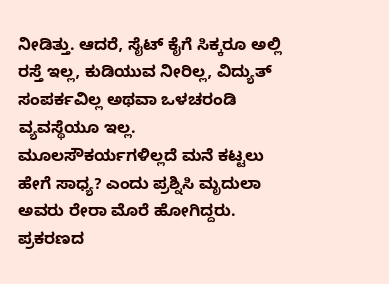ನೀಡಿತ್ತು. ಆದರೆ, ಸೈಟ್ ಕೈಗೆ ಸಿಕ್ಕರೂ ಅಲ್ಲಿ ರಸ್ತೆ ಇಲ್ಲ, ಕುಡಿಯುವ ನೀರಿಲ್ಲ, ವಿದ್ಯುತ್ ಸಂಪರ್ಕವಿಲ್ಲ ಅಥವಾ ಒಳಚರಂಡಿ ವ್ಯವಸ್ಥೆಯೂ ಇಲ್ಲ. ಮೂಲಸೌಕರ್ಯಗಳಿಲ್ಲದೆ ಮನೆ ಕಟ್ಟಲು ಹೇಗೆ ಸಾಧ್ಯ? ಎಂದು ಪ್ರಶ್ನಿಸಿ ಮೃದುಲಾ ಅವರು ರೇರಾ ಮೊರೆ ಹೋಗಿದ್ದರು.
ಪ್ರಕರಣದ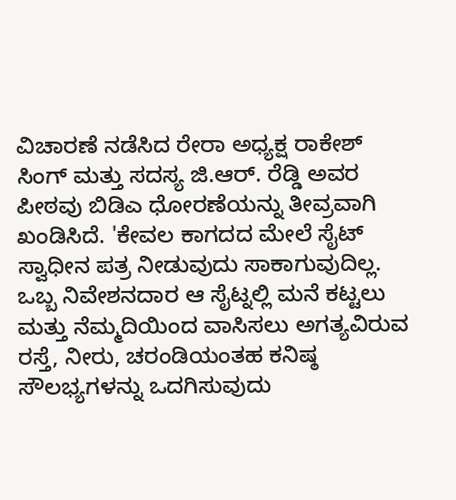ವಿಚಾರಣೆ ನಡೆಸಿದ ರೇರಾ ಅಧ್ಯಕ್ಷ ರಾಕೇಶ್ ಸಿಂಗ್ ಮತ್ತು ಸದಸ್ಯ ಜಿ.ಆರ್. ರೆಡ್ಡಿ ಅವರ ಪೀಠವು ಬಿಡಿಎ ಧೋರಣೆಯನ್ನು ತೀವ್ರವಾಗಿ ಖಂಡಿಸಿದೆ. 'ಕೇವಲ ಕಾಗದದ ಮೇಲೆ ಸೈಟ್ ಸ್ವಾಧೀನ ಪತ್ರ ನೀಡುವುದು ಸಾಕಾಗುವುದಿಲ್ಲ. ಒಬ್ಬ ನಿವೇಶನದಾರ ಆ ಸೈಟ್ನಲ್ಲಿ ಮನೆ ಕಟ್ಟಲು ಮತ್ತು ನೆಮ್ಮದಿಯಿಂದ ವಾಸಿಸಲು ಅಗತ್ಯವಿರುವ ರಸ್ತೆ, ನೀರು, ಚರಂಡಿಯಂತಹ ಕನಿಷ್ಠ ಸೌಲಭ್ಯಗಳನ್ನು ಒದಗಿಸುವುದು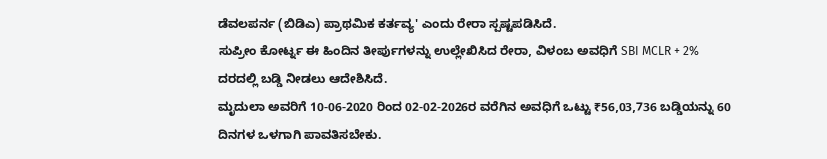ಡೆವಲಪರ್ನ (ಬಿಡಿಎ) ಪ್ರಾಥಮಿಕ ಕರ್ತವ್ಯ' ಎಂದು ರೇರಾ ಸ್ಪಷ್ಟಪಡಿಸಿದೆ.
ಸುಪ್ರೀಂ ಕೋರ್ಟ್ನ ಈ ಹಿಂದಿನ ತೀರ್ಪುಗಳನ್ನು ಉಲ್ಲೇಖಿಸಿದ ರೇರಾ, ವಿಳಂಬ ಅವಧಿಗೆ SBI MCLR + 2% ದರದಲ್ಲಿ ಬಡ್ಡಿ ನೀಡಲು ಆದೇಶಿಸಿದೆ.
ಮೃದುಲಾ ಅವರಿಗೆ 10-06-2020 ರಿಂದ 02-02-2026ರ ವರೆಗಿನ ಅವಧಿಗೆ ಒಟ್ಟು ₹56,03,736 ಬಡ್ಡಿಯನ್ನು 60 ದಿನಗಳ ಒಳಗಾಗಿ ಪಾವತಿಸಬೇಕು.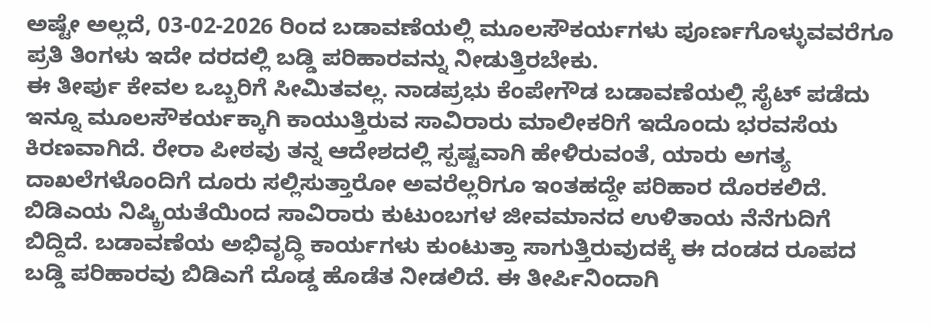ಅಷ್ಟೇ ಅಲ್ಲದೆ, 03-02-2026 ರಿಂದ ಬಡಾವಣೆಯಲ್ಲಿ ಮೂಲಸೌಕರ್ಯಗಳು ಪೂರ್ಣಗೊಳ್ಳುವವರೆಗೂ ಪ್ರತಿ ತಿಂಗಳು ಇದೇ ದರದಲ್ಲಿ ಬಡ್ಡಿ ಪರಿಹಾರವನ್ನು ನೀಡುತ್ತಿರಬೇಕು.
ಈ ತೀರ್ಪು ಕೇವಲ ಒಬ್ಬರಿಗೆ ಸೀಮಿತವಲ್ಲ. ನಾಡಪ್ರಭು ಕೆಂಪೇಗೌಡ ಬಡಾವಣೆಯಲ್ಲಿ ಸೈಟ್ ಪಡೆದು ಇನ್ನೂ ಮೂಲಸೌಕರ್ಯಕ್ಕಾಗಿ ಕಾಯುತ್ತಿರುವ ಸಾವಿರಾರು ಮಾಲೀಕರಿಗೆ ಇದೊಂದು ಭರವಸೆಯ ಕಿರಣವಾಗಿದೆ. ರೇರಾ ಪೀಠವು ತನ್ನ ಆದೇಶದಲ್ಲಿ ಸ್ಪಷ್ಟವಾಗಿ ಹೇಳಿರುವಂತೆ, ಯಾರು ಅಗತ್ಯ ದಾಖಲೆಗಳೊಂದಿಗೆ ದೂರು ಸಲ್ಲಿಸುತ್ತಾರೋ ಅವರೆಲ್ಲರಿಗೂ ಇಂತಹದ್ದೇ ಪರಿಹಾರ ದೊರಕಲಿದೆ. ಬಿಡಿಎಯ ನಿಷ್ಕ್ರಿಯತೆಯಿಂದ ಸಾವಿರಾರು ಕುಟುಂಬಗಳ ಜೀವಮಾನದ ಉಳಿತಾಯ ನೆನೆಗುದಿಗೆ ಬಿದ್ದಿದೆ. ಬಡಾವಣೆಯ ಅಭಿವೃದ್ಧಿ ಕಾರ್ಯಗಳು ಕುಂಟುತ್ತಾ ಸಾಗುತ್ತಿರುವುದಕ್ಕೆ ಈ ದಂಡದ ರೂಪದ ಬಡ್ಡಿ ಪರಿಹಾರವು ಬಿಡಿಎಗೆ ದೊಡ್ಡ ಹೊಡೆತ ನೀಡಲಿದೆ. ಈ ತೀರ್ಪಿನಿಂದಾಗಿ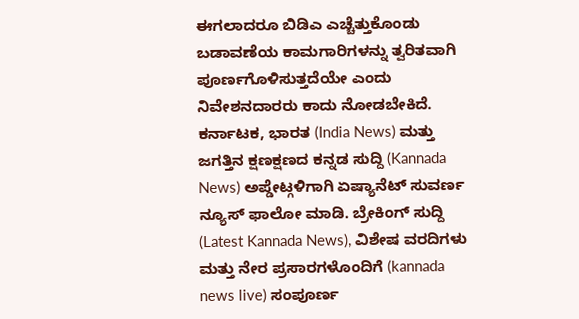ಈಗಲಾದರೂ ಬಿಡಿಎ ಎಚ್ಚೆತ್ತುಕೊಂಡು ಬಡಾವಣೆಯ ಕಾಮಗಾರಿಗಳನ್ನು ತ್ವರಿತವಾಗಿ ಪೂರ್ಣಗೊಳಿಸುತ್ತದೆಯೇ ಎಂದು ನಿವೇಶನದಾರರು ಕಾದು ನೋಡಬೇಕಿದೆ.
ಕರ್ನಾಟಕ, ಭಾರತ (India News) ಮತ್ತು ಜಗತ್ತಿನ ಕ್ಷಣಕ್ಷಣದ ಕನ್ನಡ ಸುದ್ದಿ (Kannada News) ಅಪ್ಡೇಟ್ಗಳಿಗಾಗಿ ಏಷ್ಯಾನೆಟ್ ಸುವರ್ಣ ನ್ಯೂಸ್ ಫಾಲೋ ಮಾಡಿ. ಬ್ರೇಕಿಂಗ್ ಸುದ್ದಿ (Latest Kannada News), ವಿಶೇಷ ವರದಿಗಳು ಮತ್ತು ನೇರ ಪ್ರಸಾರಗಳೊಂದಿಗೆ (kannada news live) ಸಂಪೂರ್ಣ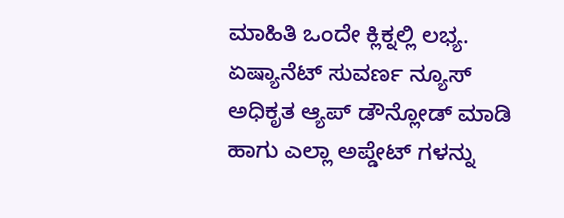ಮಾಹಿತಿ ಒಂದೇ ಕ್ಲಿಕ್ನಲ್ಲಿ ಲಭ್ಯ. ಏಷ್ಯಾನೆಟ್ ಸುವರ್ಣ ನ್ಯೂಸ್ ಅಧಿಕೃತ ಆ್ಯಪ್ ಡೌನ್ಲೋಡ್ ಮಾಡಿ ಹಾಗು ಎಲ್ಲಾ ಅಪ್ಡೇಟ್ ಗಳನ್ನು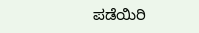ಪಡೆಯಿರಿ